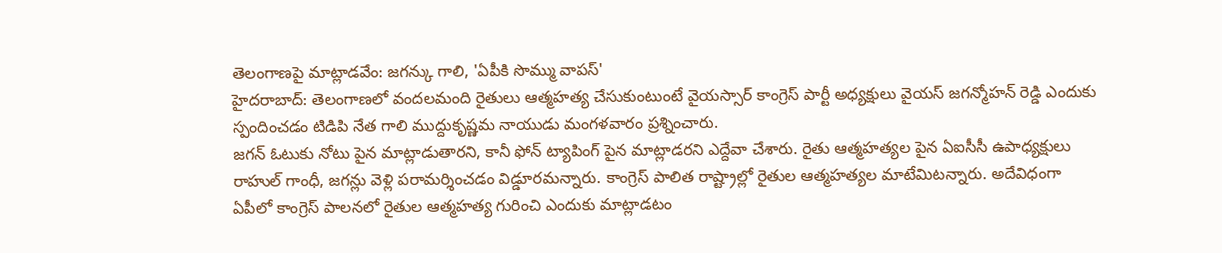తెలంగాణపై మాట్లాడవేం: జగన్కు గాలి, 'ఏపీకి సొమ్ము వాపస్'
హైదరాబాద్: తెలంగాణలో వందలమంది రైతులు ఆత్మహత్య చేసుకుంటుంటే వైయస్సార్ కాంగ్రెస్ పార్టీ అధ్యక్షులు వైయస్ జగన్మోహన్ రెడ్డి ఎందుకు స్పందించడం టిడిపి నేత గాలి ముద్దుకృష్ణమ నాయుడు మంగళవారం ప్రశ్నించారు.
జగన్ ఓటుకు నోటు పైన మాట్లాడుతారని, కానీ ఫోన్ ట్యాపింగ్ పైన మాట్లాడరని ఎద్దేవా చేశారు. రైతు ఆత్మహత్యల పైన ఏఐసీసీ ఉపాధ్యక్షులు రాహుల్ గాంధీ, జగన్లు వెళ్లి పరామర్శించడం విడ్డూరమన్నారు. కాంగ్రెస్ పాలిత రాష్ట్రాల్లో రైతుల ఆత్మహత్యల మాటేమిటన్నారు. అదేవిధంగా ఏపీలో కాంగ్రెస్ పాలనలో రైతుల ఆత్మహత్య గురించి ఎందుకు మాట్లాడటం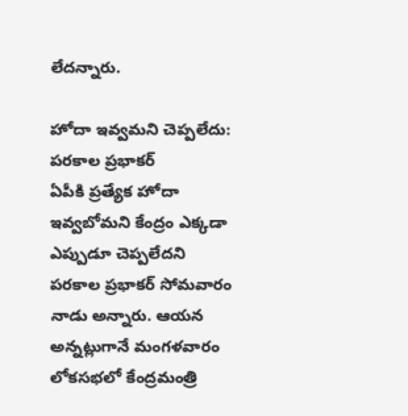లేదన్నారు.

హోదా ఇవ్వమని చెప్పలేదు: పరకాల ప్రభాకర్
ఏపీకి ప్రత్యేక హోదా ఇవ్వబోమని కేంద్రం ఎక్కడా ఎప్పుడూ చెప్పలేదని పరకాల ప్రభాకర్ సోమవారం నాడు అన్నారు. ఆయన అన్నట్లుగానే మంగళవారం లోకసభలో కేంద్రమంత్రి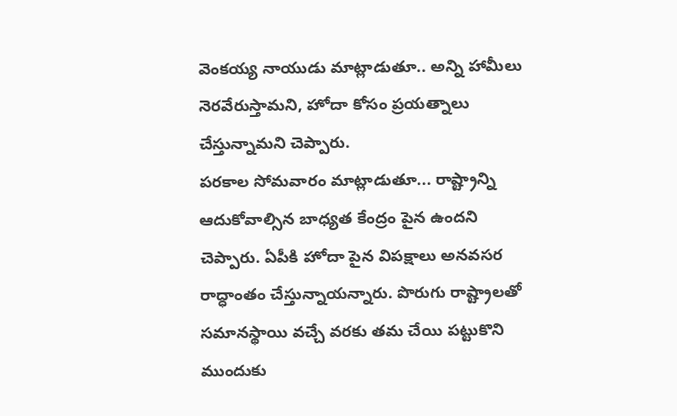వెంకయ్య నాయుడు మాట్లాడుతూ.. అన్ని హామీలు నెరవేరుస్తామని, హోదా కోసం ప్రయత్నాలు చేస్తున్నామని చెప్పారు.
పరకాల సోమవారం మాట్లాడుతూ... రాష్ట్రాన్ని ఆదుకోవాల్సిన బాధ్యత కేంద్రం పైన ఉందని చెప్పారు. ఏపీకి హోదా పైన విపక్షాలు అనవసర రాద్ధాంతం చేస్తున్నాయన్నారు. పొరుగు రాష్ట్రాలతో సమానస్థాయి వచ్చే వరకు తమ చేయి పట్టుకొని ముందుకు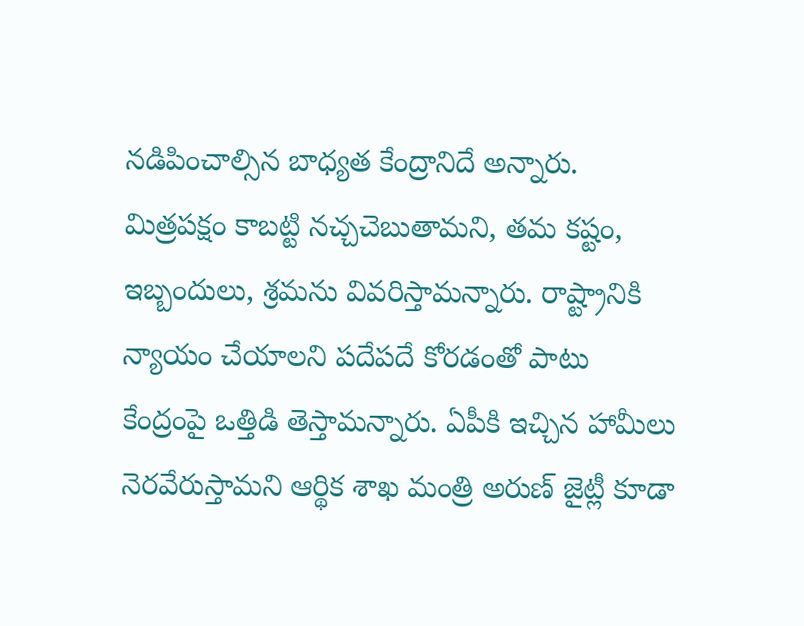నడిపించాల్సిన బాధ్యత కేంద్రానిదే అన్నారు.
మిత్రపక్షం కాబట్టి నచ్చచెబుతామని, తమ కష్టం, ఇబ్బందులు, శ్రమను వివరిస్తామన్నారు. రాష్ట్రానికి న్యాయం చేయాలని పదేపదే కోరడంతో పాటు కేంద్రంపై ఒత్తిడి తెస్తామన్నారు. ఏపీకి ఇచ్చిన హామీలు నెరవేరుస్తామని ఆర్థిక శాఖ మంత్రి అరుణ్ జైట్లీ కూడా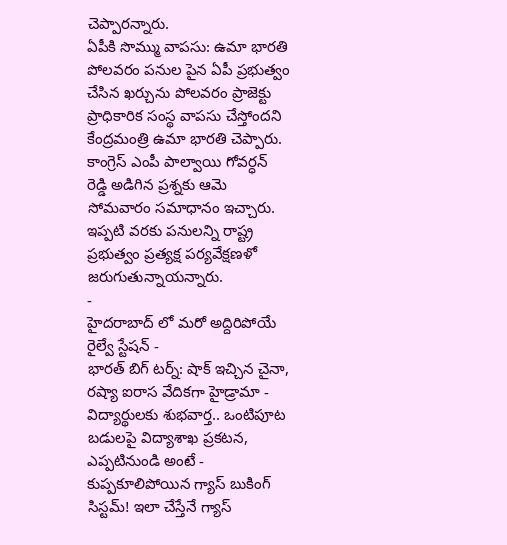చెప్పారన్నారు.
ఏపీకి సొమ్ము వాపసు: ఉమా భారతి
పోలవరం పనుల పైన ఏపీ ప్రభుత్వం చేసిన ఖర్చును పోలవరం ప్రాజెక్టు ప్రాధికారిక సంస్థ వాపసు చేస్తోందని కేంద్రమంత్రి ఉమా భారతి చెప్పారు. కాంగ్రెస్ ఎంపీ పాల్వాయి గోవర్ధన్ రెడ్డి అడిగిన ప్రశ్నకు ఆమె సోమవారం సమాధానం ఇచ్చారు. ఇప్పటి వరకు పనులన్ని రాష్ట్ర ప్రభుత్వం ప్రత్యక్ష పర్యవేక్షణళో జరుగుతున్నాయన్నారు.
-
హైదరాబాద్ లో మరో అద్దిరిపోయే రైల్వే స్టేషన్ -
భారత్ బిగ్ టర్న్: షాక్ ఇచ్చిన చైనా, రష్యా ఐరాస వేదికగా హైడ్రామా -
విద్యార్థులకు శుభవార్త.. ఒంటిపూట బడులపై విద్యాశాఖ ప్రకటన, ఎప్పటినుండి అంటే -
కుప్పకూలిపోయిన గ్యాస్ బుకింగ్ సిస్టమ్! ఇలా చేస్తేనే గ్యాస్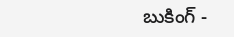బుకింగ్ -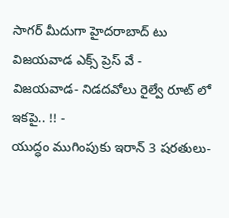సాగర్ మీదుగా హైదరాబాద్ టు విజయవాడ ఎక్స్ ప్రెస్ వే -
విజయవాడ- నిడదవోలు రైల్వే రూట్ లో ఇకపై.. !! -
యుద్ధం ముగింపుకు ఇరాన్ 3 షరతులు-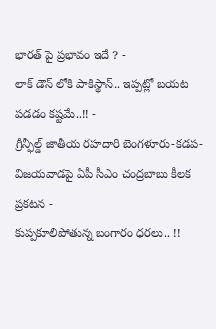భారత్ పై ప్రభావం ఇదే ? -
లాక్ డౌన్ లోకి పాకిస్థాన్.. ఇప్పట్లో బయట పడడం కష్టమే..!! -
గ్రీన్ఫీల్డ్ జాతీయ రహదారి బెంగళూరు-కడప-విజయవాడపై ఏపీ సీఎం చంద్రబాబు కీలక ప్రకటన -
కుప్పకూలిపోతున్న బంగారం ధరలు.. !!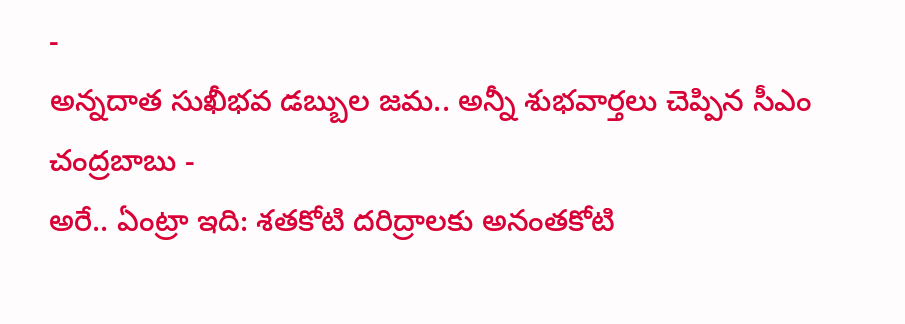-
అన్నదాత సుఖీభవ డబ్బుల జమ.. అన్నీ శుభవార్తలు చెప్పిన సీఎం చంద్రబాబు -
అరే.. ఏంట్రా ఇది: శతకోటి దరిద్రాలకు అనంతకోటి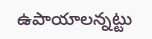ఉపాయాలన్నట్టు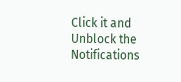Click it and Unblock the Notifications